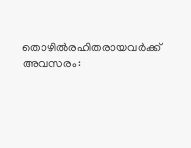തൊഴില്‍രഹിതരായവര്‍ക്ക് അവസരം: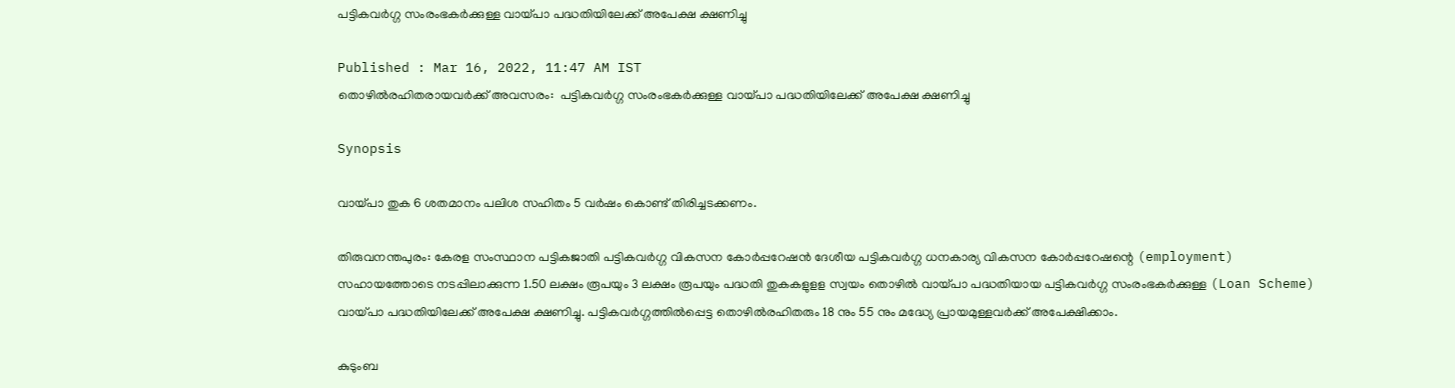പട്ടികവര്‍ഗ്ഗ സംരംഭകര്‍ക്കുള്ള വായ്പാ പദ്ധതിയിലേക്ക് അപേക്ഷ ക്ഷണിച്ചു

Published : Mar 16, 2022, 11:47 AM IST
തൊഴില്‍രഹിതരായവര്‍ക്ക് അവസരം:  പട്ടികവര്‍ഗ്ഗ സംരംഭകര്‍ക്കുള്ള വായ്പാ പദ്ധതിയിലേക്ക് അപേക്ഷ ക്ഷണിച്ചു

Synopsis

വായ്പാ തുക 6 ശതമാനം പലിശ സഹിതം 5 വര്‍ഷം കൊണ്ട് തിരിച്ചടക്കണം.

തിരുവനന്തപുരം: കേരള സംസ്ഥാന പട്ടികജാതി പട്ടികവര്‍ഗ്ഗ വികസന കോര്‍പ്പറേഷന്‍ ദേശീയ പട്ടികവര്‍ഗ്ഗ ധനകാര്യ വികസന കോര്‍പ്പറേഷന്റെ (employment) സഹായത്തോടെ നടപ്പിലാക്കുന്ന 1.50 ലക്ഷം രൂപയും 3 ലക്ഷം രൂപയും പദ്ധതി തുകകളുളള സ്വയം തൊഴില്‍ വായ്പാ പദ്ധതിയായ പട്ടികവര്‍ഗ്ഗ സംരംഭകര്‍ക്കുള്ള (Loan Scheme) വായ്പാ പദ്ധതിയിലേക്ക് അപേക്ഷ ക്ഷണിച്ചു. പട്ടികവര്‍ഗ്ഗത്തില്‍പ്പെട്ട തൊഴില്‍രഹിതരും 18 നും 55 നും മദ്ധ്യേ പ്രായമുള്ളവര്‍ക്ക് അപേക്ഷിക്കാം.

കുടുംബ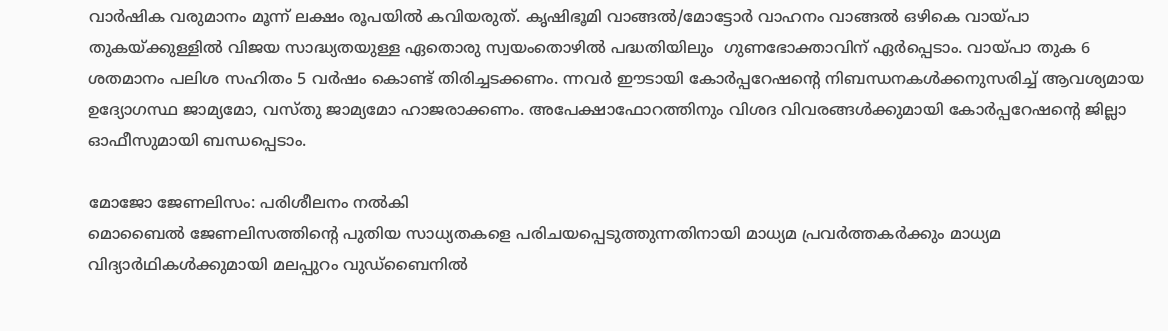വാര്‍ഷിക വരുമാനം മൂന്ന് ലക്ഷം രൂപയില്‍ കവിയരുത്. കൃഷിഭൂമി വാങ്ങല്‍/മോട്ടോര്‍ വാഹനം വാങ്ങല്‍ ഒഴികെ വായ്പാ തുകയ്ക്കുള്ളില്‍ വിജയ സാദ്ധ്യതയുള്ള ഏതൊരു സ്വയംതൊഴില്‍ പദ്ധതിയിലും  ഗുണഭോക്താവിന് ഏര്‍പ്പെടാം. വായ്പാ തുക 6 ശതമാനം പലിശ സഹിതം 5 വര്‍ഷം കൊണ്ട് തിരിച്ചടക്കണം. ന്നവര്‍ ഈടായി കോര്‍പ്പറേഷന്റെ നിബന്ധനകള്‍ക്കനുസരിച്ച് ആവശ്യമായ ഉദ്യോഗസ്ഥ ജാമ്യമോ, വസ്തു ജാമ്യമോ ഹാജരാക്കണം. അപേക്ഷാഫോറത്തിനും വിശദ വിവരങ്ങള്‍ക്കുമായി കോര്‍പ്പറേഷന്റെ ജില്ലാ ഓഫീസുമായി ബന്ധപ്പെടാം.

മോജോ ജേണലിസം: പരിശീലനം നല്‍കി
മൊബൈല്‍ ജേണലിസത്തിന്റെ പുതിയ സാധ്യതകളെ പരിചയപ്പെടുത്തുന്നതിനായി മാധ്യമ പ്രവര്‍ത്തകര്‍ക്കും മാധ്യമ വിദ്യാര്‍ഥികള്‍ക്കുമായി മലപ്പുറം വുഡ്‌ബൈനില്‍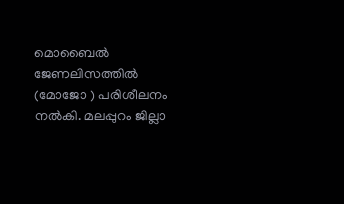മൊബൈല്‍ ജേണലിസത്തില്‍ (മോജോ ) പരിശീലനം നല്‍കി. മലപ്പുറം ജില്ലാ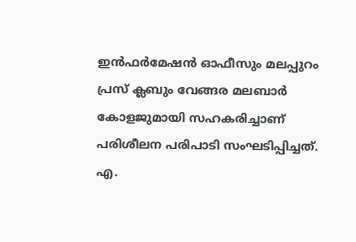ഇന്‍ഫര്‍മേഷന്‍ ഓഫീസും മലപ്പുറം പ്രസ് ക്ലബും വേങ്ങര മലബാര്‍ കോളജുമായി സഹകരിച്ചാണ് പരിശീലന പരിപാടി സംഘടിപ്പിച്ചത്. എ.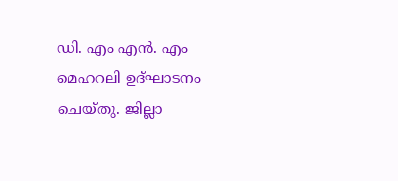ഡി. എം എന്‍. എം മെഹറലി ഉദ്ഘാടനം ചെയ്തു. ജില്ലാ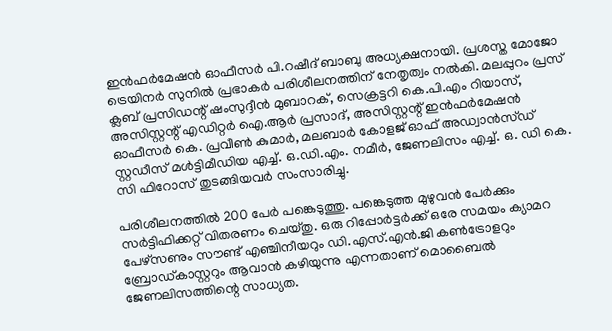ഇന്‍ഫര്‍മേഷന്‍ ഓഫീസര്‍ പി.റഷീദ് ബാബു അധ്യക്ഷനായി. പ്രശസ്ത മോജോ ട്രെയിനര്‍ സുനില്‍ പ്രഭാകര്‍ പരിശീലനത്തിന് നേതൃത്വം നല്‍കി. മലപ്പുറം പ്രസ് ക്ലബ് പ്രസിഡന്റ് ഷംസുദ്ദീന്‍ മുബാറക്, സെക്രട്ടറി കെ.പി.എം റിയാസ്, അസിസ്റ്റന്റ് എഡിറ്റര്‍ ഐ.ആര്‍ പ്രസാദ്, അസിസ്റ്റന്റ് ഇന്‍ഫര്‍മേഷന്‍ ഓഫീസര്‍ കെ. പ്രവീണ്‍ കുമാര്‍, മലബാര്‍ കോളജ് ഓഫ് അഡ്വാന്‍സ്ഡ് സ്റ്റഡീസ് മള്‍ട്ടിമീഡിയ എച്ച്. ഒ.ഡി.എം. നമീര്‍, ജേണലിസം എച്ച്. ഒ. ഡി കെ. സി ഫിറോസ് തുടങ്ങിയവര്‍ സംസാരിച്ചു.

പരിശീലനത്തില്‍ 200 പേര്‍ പങ്കെടുത്തു. പങ്കെടുത്ത മുഴുവന്‍ പേര്‍ക്കും സര്‍ട്ടിഫിക്കറ്റ് വിതരണം ചെയ്തു. ഒരു റിപ്പോര്‍ട്ടര്‍ക്ക് ഒരേ സമയം ക്യാമറ പേഴ്‌സണും സൗണ്ട് എഞ്ചിനീയറും ഡി.എസ്.എന്‍.ജി കണ്‍ട്രോളറും ബ്രോഡ്കാസ്റ്ററും ആവാന്‍ കഴിയുന്നു എന്നതാണ് മൊബൈല്‍ ജേണലിസത്തിന്റെ സാധ്യത.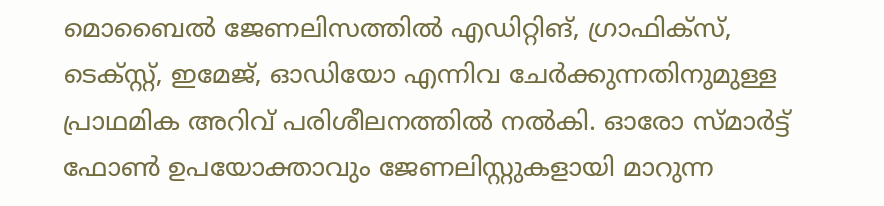മൊബൈല്‍ ജേണലിസത്തില്‍ എഡിറ്റിങ്, ഗ്രാഫിക്സ്, ടെക്സ്റ്റ്, ഇമേജ്, ഓഡിയോ എന്നിവ ചേര്‍ക്കുന്നതിനുമുള്ള പ്രാഥമിക അറിവ് പരിശീലനത്തില്‍ നല്‍കി. ഓരോ സ്മാര്‍ട്ട് ഫോണ്‍ ഉപയോക്താവും ജേണലിസ്റ്റുകളായി മാറുന്ന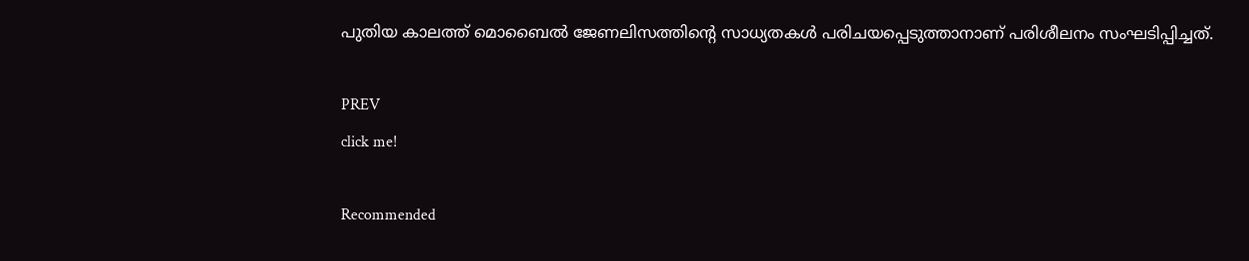പുതിയ കാലത്ത് മൊബൈല്‍ ജേണലിസത്തിന്റെ സാധ്യതകള്‍ പരിചയപ്പെടുത്താനാണ് പരിശീലനം സംഘടിപ്പിച്ചത്.

PREV
click me!

Recommended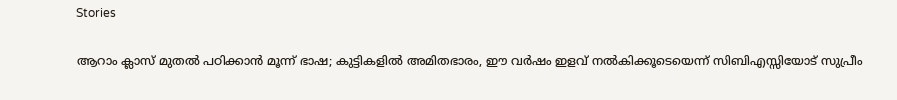Stories

ആറാം ക്ലാസ് മുതൽ പഠിക്കാൻ മൂന്ന് ഭാഷ; കുട്ടികളിൽ അമിതഭാരം, ഈ വർഷം ഇളവ് നൽകിക്കൂടെയെന്ന് സിബിഎസ്സിയോട് സുപ്രീം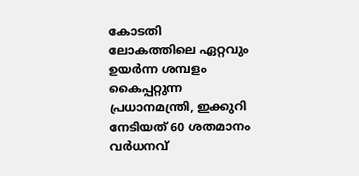കോടതി
ലോകത്തിലെ ഏറ്റവും ഉയർന്ന ശമ്പളം കൈപ്പറ്റുന്ന പ്രധാനമന്ത്രി, ഇക്കുറി നേടിയത് 60 ശതമാനം വർധനവ്